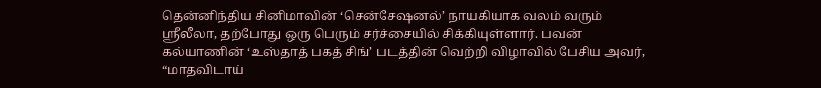தென்னிந்திய சினிமாவின் ‘சென்சேஷனல்’ நாயகியாக வலம் வரும் ஸ்ரீலீலா, தற்போது ஒரு பெரும் சர்ச்சையில் சிக்கியுள்ளார். பவன் கல்யாணின் ‘உஸ்தாத் பகத் சிங்’ படத்தின் வெற்றி விழாவில் பேசிய அவர், “மாதவிடாய்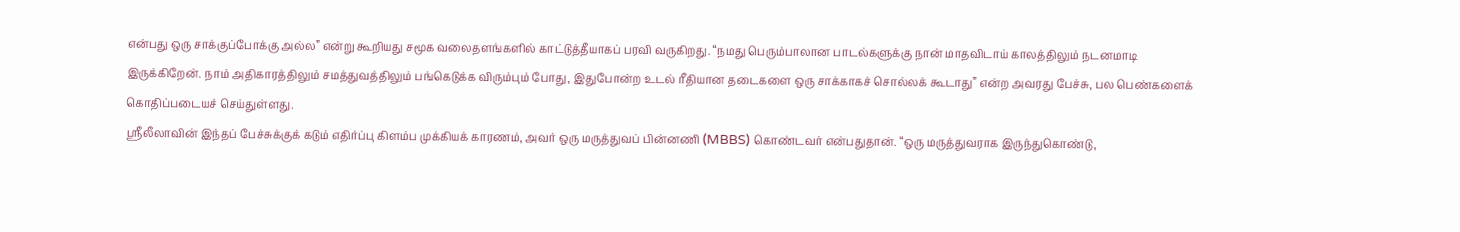என்பது ஒரு சாக்குப்போக்கு அல்ல” என்று கூறியது சமூக வலைதளங்களில் காட்டுத்தீயாகப் பரவி வருகிறது. “நமது பெரும்பாலான பாடல்களுக்கு நான் மாதவிடாய் காலத்திலும் நடனமாடி இருக்கிறேன். நாம் அதிகாரத்திலும் சமத்துவத்திலும் பங்கெடுக்க விரும்பும் போது, இதுபோன்ற உடல் ரீதியான தடைகளை ஒரு சாக்காகச் சொல்லக் கூடாது” என்ற அவரது பேச்சு, பல பெண்களைக் கொதிப்படையச் செய்துள்ளது.
ஸ்ரீலீலாவின் இந்தப் பேச்சுக்குக் கடும் எதிர்ப்பு கிளம்ப முக்கியக் காரணம், அவர் ஒரு மருத்துவப் பின்னணி (MBBS) கொண்டவர் என்பதுதான். “ஒரு மருத்துவராக இருந்துகொண்டு,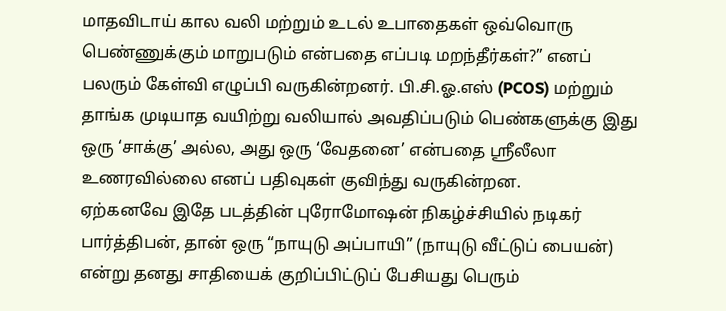மாதவிடாய் கால வலி மற்றும் உடல் உபாதைகள் ஒவ்வொரு பெண்ணுக்கும் மாறுபடும் என்பதை எப்படி மறந்தீர்கள்?” எனப் பலரும் கேள்வி எழுப்பி வருகின்றனர். பி.சி.ஓ.எஸ் (PCOS) மற்றும் தாங்க முடியாத வயிற்று வலியால் அவதிப்படும் பெண்களுக்கு இது ஒரு ‘சாக்கு’ அல்ல, அது ஒரு ‘வேதனை’ என்பதை ஸ்ரீலீலா உணரவில்லை எனப் பதிவுகள் குவிந்து வருகின்றன.
ஏற்கனவே இதே படத்தின் புரோமோஷன் நிகழ்ச்சியில் நடிகர் பார்த்திபன், தான் ஒரு “நாயுடு அப்பாயி” (நாயுடு வீட்டுப் பையன்) என்று தனது சாதியைக் குறிப்பிட்டுப் பேசியது பெரும்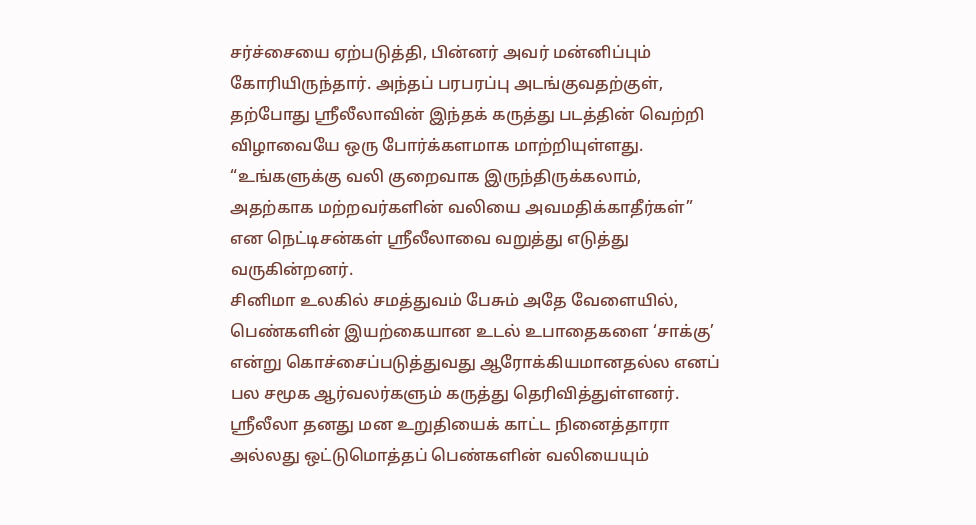சர்ச்சையை ஏற்படுத்தி, பின்னர் அவர் மன்னிப்பும் கோரியிருந்தார். அந்தப் பரபரப்பு அடங்குவதற்குள், தற்போது ஸ்ரீலீலாவின் இந்தக் கருத்து படத்தின் வெற்றி விழாவையே ஒரு போர்க்களமாக மாற்றியுள்ளது. “உங்களுக்கு வலி குறைவாக இருந்திருக்கலாம், அதற்காக மற்றவர்களின் வலியை அவமதிக்காதீர்கள்” என நெட்டிசன்கள் ஸ்ரீலீலாவை வறுத்து எடுத்து வருகின்றனர்.
சினிமா உலகில் சமத்துவம் பேசும் அதே வேளையில், பெண்களின் இயற்கையான உடல் உபாதைகளை ‘சாக்கு’ என்று கொச்சைப்படுத்துவது ஆரோக்கியமானதல்ல எனப் பல சமூக ஆர்வலர்களும் கருத்து தெரிவித்துள்ளனர். ஸ்ரீலீலா தனது மன உறுதியைக் காட்ட நினைத்தாரா அல்லது ஒட்டுமொத்தப் பெண்களின் வலியையும்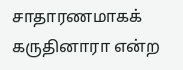சாதாரணமாகக் கருதினாரா என்ற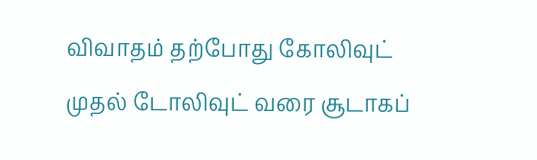விவாதம் தற்போது கோலிவுட் முதல் டோலிவுட் வரை சூடாகப்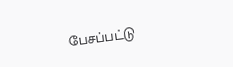பேசப்பட்டு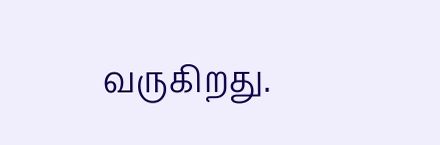வருகிறது.